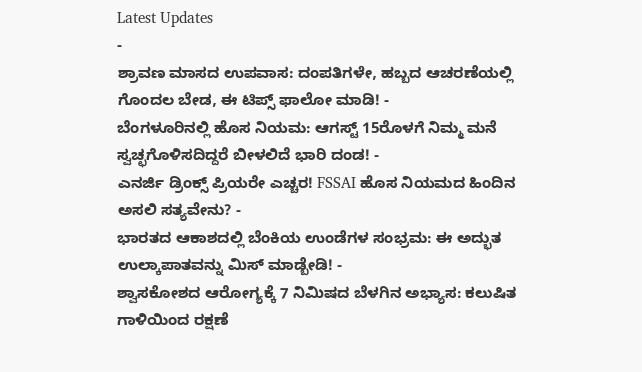Latest Updates
-
ಶ್ರಾವಣ ಮಾಸದ ಉಪವಾಸ: ದಂಪತಿಗಳೇ, ಹಬ್ಬದ ಆಚರಣೆಯಲ್ಲಿ ಗೊಂದಲ ಬೇಡ, ಈ ಟಿಪ್ಸ್ ಫಾಲೋ ಮಾಡಿ! -
ಬೆಂಗಳೂರಿನಲ್ಲಿ ಹೊಸ ನಿಯಮ: ಆಗಸ್ಟ್ 15ರೊಳಗೆ ನಿಮ್ಮ ಮನೆ ಸ್ವಚ್ಛಗೊಳಿಸದಿದ್ದರೆ ಬೀಳಲಿದೆ ಭಾರಿ ದಂಡ! -
ಎನರ್ಜಿ ಡ್ರಿಂಕ್ಸ್ ಪ್ರಿಯರೇ ಎಚ್ಚರ! FSSAI ಹೊಸ ನಿಯಮದ ಹಿಂದಿನ ಅಸಲಿ ಸತ್ಯವೇನು? -
ಭಾರತದ ಆಕಾಶದಲ್ಲಿ ಬೆಂಕಿಯ ಉಂಡೆಗಳ ಸಂಭ್ರಮ: ಈ ಅದ್ಭುತ ಉಲ್ಕಾಪಾತವನ್ನು ಮಿಸ್ ಮಾಡ್ಬೇಡಿ! -
ಶ್ವಾಸಕೋಶದ ಆರೋಗ್ಯಕ್ಕೆ 7 ನಿಮಿಷದ ಬೆಳಗಿನ ಅಭ್ಯಾಸ: ಕಲುಷಿತ ಗಾಳಿಯಿಂದ ರಕ್ಷಣೆ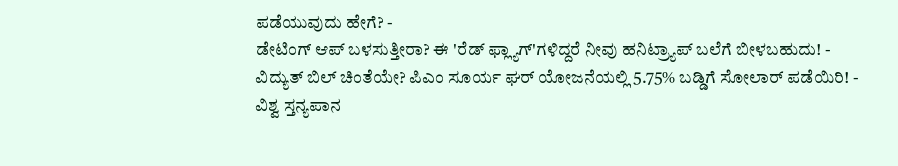ಪಡೆಯುವುದು ಹೇಗೆ? -
ಡೇಟಿಂಗ್ ಆಪ್ ಬಳಸುತ್ತೀರಾ? ಈ 'ರೆಡ್ ಫ್ಲ್ಯಾಗ್'ಗಳಿದ್ದರೆ ನೀವು ಹನಿಟ್ರ್ಯಾಪ್ ಬಲೆಗೆ ಬೀಳಬಹುದು! -
ವಿದ್ಯುತ್ ಬಿಲ್ ಚಿಂತೆಯೇ? ಪಿಎಂ ಸೂರ್ಯ ಘರ್ ಯೋಜನೆಯಲ್ಲಿ 5.75% ಬಡ್ಡಿಗೆ ಸೋಲಾರ್ ಪಡೆಯಿರಿ! -
ವಿಶ್ವ ಸ್ತನ್ಯಪಾನ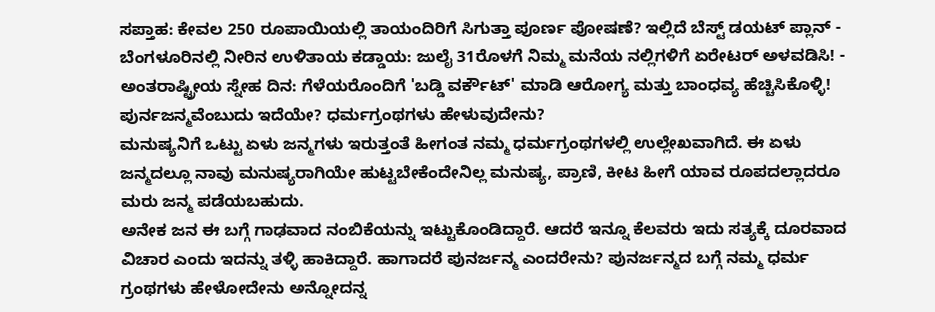ಸಪ್ತಾಹ: ಕೇವಲ 250 ರೂಪಾಯಿಯಲ್ಲಿ ತಾಯಂದಿರಿಗೆ ಸಿಗುತ್ತಾ ಪೂರ್ಣ ಪೋಷಣೆ? ಇಲ್ಲಿದೆ ಬೆಸ್ಟ್ ಡಯಟ್ ಪ್ಲಾನ್ -
ಬೆಂಗಳೂರಿನಲ್ಲಿ ನೀರಿನ ಉಳಿತಾಯ ಕಡ್ಡಾಯ: ಜುಲೈ 31ರೊಳಗೆ ನಿಮ್ಮ ಮನೆಯ ನಲ್ಲಿಗಳಿಗೆ ಏರೇಟರ್ ಅಳವಡಿಸಿ! -
ಅಂತರಾಷ್ಟ್ರೀಯ ಸ್ನೇಹ ದಿನ: ಗೆಳೆಯರೊಂದಿಗೆ 'ಬಡ್ಡಿ ವರ್ಕೌಟ್' ಮಾಡಿ ಆರೋಗ್ಯ ಮತ್ತು ಬಾಂಧವ್ಯ ಹೆಚ್ಚಿಸಿಕೊಳ್ಳಿ!
ಪುರ್ನಜನ್ಮವೆಂಬುದು ಇದೆಯೇ? ಧರ್ಮಗ್ರಂಥಗಳು ಹೇಳುವುದೇನು?
ಮನುಷ್ಯನಿಗೆ ಒಟ್ಟು ಏಳು ಜನ್ಮಗಳು ಇರುತ್ತಂತೆ ಹೀಗಂತ ನಮ್ಮ ಧರ್ಮಗ್ರಂಥಗಳಲ್ಲಿ ಉಲ್ಲೇಖವಾಗಿದೆ. ಈ ಏಳು ಜನ್ಮದಲ್ಲೂ ನಾವು ಮನುಷ್ಯರಾಗಿಯೇ ಹುಟ್ಟಬೇಕೆಂದೇನಿಲ್ಲ ಮನುಷ್ಯ, ಪ್ರಾಣಿ, ಕೀಟ ಹೀಗೆ ಯಾವ ರೂಪದಲ್ಲಾದರೂ ಮರು ಜನ್ಮ ಪಡೆಯಬಹುದು.
ಅನೇಕ ಜನ ಈ ಬಗ್ಗೆ ಗಾಢವಾದ ನಂಬಿಕೆಯನ್ನು ಇಟ್ಟುಕೊಂಡಿದ್ದಾರೆ. ಆದರೆ ಇನ್ನೂ ಕೆಲವರು ಇದು ಸತ್ಯಕ್ಕೆ ದೂರವಾದ ವಿಚಾರ ಎಂದು ಇದನ್ನು ತಳ್ಳಿ ಹಾಕಿದ್ದಾರೆ. ಹಾಗಾದರೆ ಪುನರ್ಜನ್ಮ ಎಂದರೇನು? ಪುನರ್ಜನ್ಮದ ಬಗ್ಗೆ ನಮ್ಮ ಧರ್ಮ ಗ್ರಂಥಗಳು ಹೇಳೋದೇನು ಅನ್ನೋದನ್ನ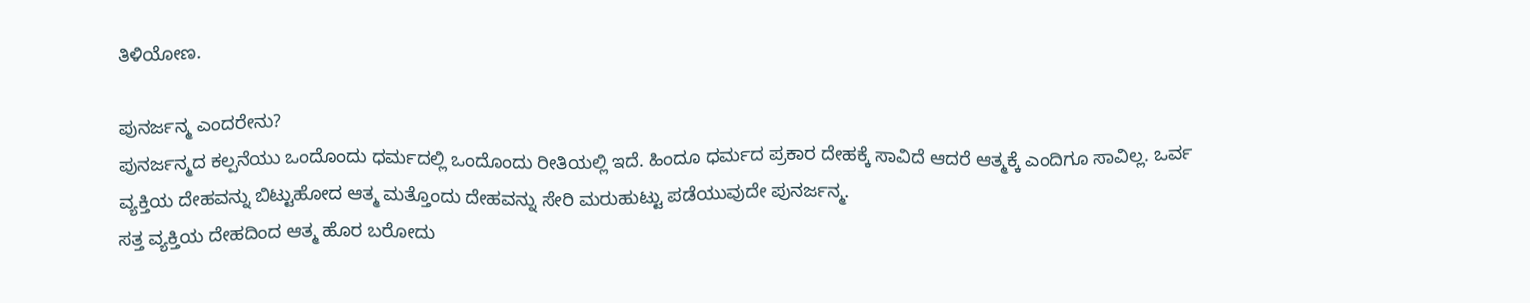ತಿಳಿಯೋಣ.

ಪುನರ್ಜನ್ಮ ಎಂದರೇನು?
ಪುನರ್ಜನ್ಮದ ಕಲ್ಪನೆಯು ಒಂದೊಂದು ಧರ್ಮದಲ್ಲಿ ಒಂದೊಂದು ರೀತಿಯಲ್ಲಿ ಇದೆ. ಹಿಂದೂ ಧರ್ಮದ ಪ್ರಕಾರ ದೇಹಕ್ಕೆ ಸಾವಿದೆ ಆದರೆ ಆತ್ಮಕ್ಕೆ ಎಂದಿಗೂ ಸಾವಿಲ್ಲ. ಒರ್ವ ವ್ಯಕ್ತಿಯ ದೇಹವನ್ನು ಬಿಟ್ಟುಹೋದ ಆತ್ಮ ಮತ್ತೊಂದು ದೇಹವನ್ನು ಸೇರಿ ಮರುಹುಟ್ಟು ಪಡೆಯುವುದೇ ಪುನರ್ಜನ್ಮ.
ಸತ್ತ ವ್ಯಕ್ತಿಯ ದೇಹದಿಂದ ಆತ್ಮ ಹೊರ ಬರೋದು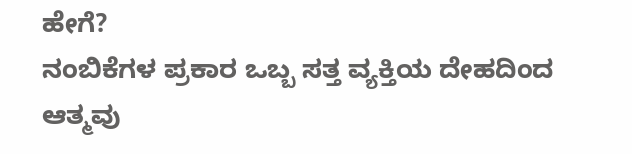ಹೇಗೆ?
ನಂಬಿಕೆಗಳ ಪ್ರಕಾರ ಒಬ್ಬ ಸತ್ತ ವ್ಯಕ್ತಿಯ ದೇಹದಿಂದ ಆತ್ಮವು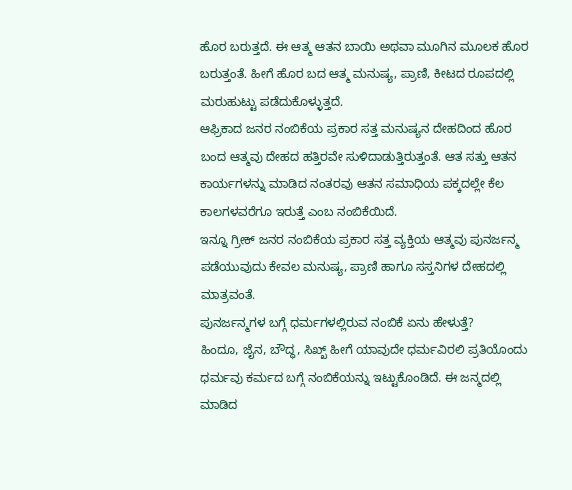ಹೊರ ಬರುತ್ತದೆ. ಈ ಆತ್ಮ ಆತನ ಬಾಯಿ ಅಥವಾ ಮೂಗಿನ ಮೂಲಕ ಹೊರ ಬರುತ್ತಂತೆ. ಹೀಗೆ ಹೊರ ಬದ ಆತ್ಮ ಮನುಷ್ಯ, ಪ್ರಾಣಿ, ಕೀಟದ ರೂಪದಲ್ಲಿ ಮರುಹುಟ್ಟು ಪಡೆದುಕೊಳ್ಳುತ್ತದೆ.
ಆಫ್ರಿಕಾದ ಜನರ ನಂಬಿಕೆಯ ಪ್ರಕಾರ ಸತ್ತ ಮನುಷ್ಯನ ದೇಹದಿಂದ ಹೊರ ಬಂದ ಆತ್ಮವು ದೇಹದ ಹತ್ತಿರವೇ ಸುಳಿದಾಡುತ್ತಿರುತ್ತಂತೆ. ಆತ ಸತ್ತು ಆತನ ಕಾರ್ಯಗಳನ್ನು ಮಾಡಿದ ನಂತರವು ಆತನ ಸಮಾಧಿಯ ಪಕ್ಕದಲ್ಲೇ ಕೆಲ ಕಾಲಗಳವರೆಗೂ ಇರುತ್ತೆ ಎಂಬ ನಂಬಿಕೆಯಿದೆ.
ಇನ್ನೂ ಗ್ರೀಕ್ ಜನರ ನಂಬಿಕೆಯ ಪ್ರಕಾರ ಸತ್ತ ವ್ಯಕ್ತಿಯ ಆತ್ಮವು ಪುನರ್ಜನ್ಮ ಪಡೆಯುವುದು ಕೇವಲ ಮನುಷ್ಯ, ಪ್ರಾಣಿ ಹಾಗೂ ಸಸ್ತನಿಗಳ ದೇಹದಲ್ಲಿ ಮಾತ್ರವಂತೆ.
ಪುನರ್ಜನ್ಮಗಳ ಬಗ್ಗೆ ಧರ್ಮಗಳಲ್ಲಿರುವ ನಂಬಿಕೆ ಏನು ಹೇಳುತ್ತೆ?
ಹಿಂದೂ, ಜೈನ, ಬೌದ್ಧ, ಸಿಖ್ಖ್ ಹೀಗೆ ಯಾವುದೇ ಧರ್ಮವಿರಲಿ ಪ್ರತಿಯೊಂದು ಧರ್ಮವು ಕರ್ಮದ ಬಗ್ಗೆ ನಂಬಿಕೆಯನ್ನು ಇಟ್ಟುಕೊಂಡಿದೆ. ಈ ಜನ್ಮದಲ್ಲಿ ಮಾಡಿದ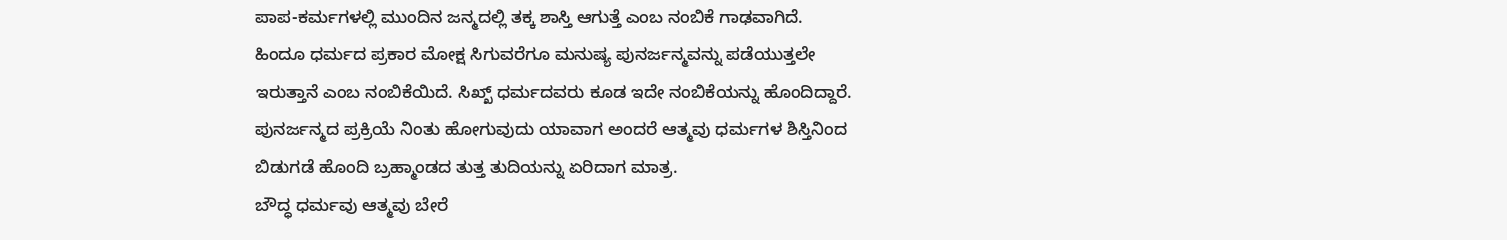ಪಾಪ-ಕರ್ಮಗಳಲ್ಲಿ ಮುಂದಿನ ಜನ್ಮದಲ್ಲಿ ತಕ್ಕ ಶಾಸ್ತಿ ಆಗುತ್ತೆ ಎಂಬ ನಂಬಿಕೆ ಗಾಢವಾಗಿದೆ.
ಹಿಂದೂ ಧರ್ಮದ ಪ್ರಕಾರ ಮೋಕ್ಷ ಸಿಗುವರೆಗೂ ಮನುಷ್ಯ ಪುನರ್ಜನ್ಮವನ್ನು ಪಡೆಯುತ್ತಲೇ ಇರುತ್ತಾನೆ ಎಂಬ ನಂಬಿಕೆಯಿದೆ. ಸಿಖ್ಖ್ ಧರ್ಮದವರು ಕೂಡ ಇದೇ ನಂಬಿಕೆಯನ್ನು ಹೊಂದಿದ್ದಾರೆ.
ಪುನರ್ಜನ್ಮದ ಪ್ರಕ್ರಿಯೆ ನಿಂತು ಹೋಗುವುದು ಯಾವಾಗ ಅಂದರೆ ಆತ್ಮವು ಧರ್ಮಗಳ ಶಿಸ್ತಿನಿಂದ ಬಿಡುಗಡೆ ಹೊಂದಿ ಬ್ರಹ್ಮಾಂಡದ ತುತ್ತ ತುದಿಯನ್ನು ಏರಿದಾಗ ಮಾತ್ರ.
ಬೌದ್ಧ ಧರ್ಮವು ಆತ್ಮವು ಬೇರೆ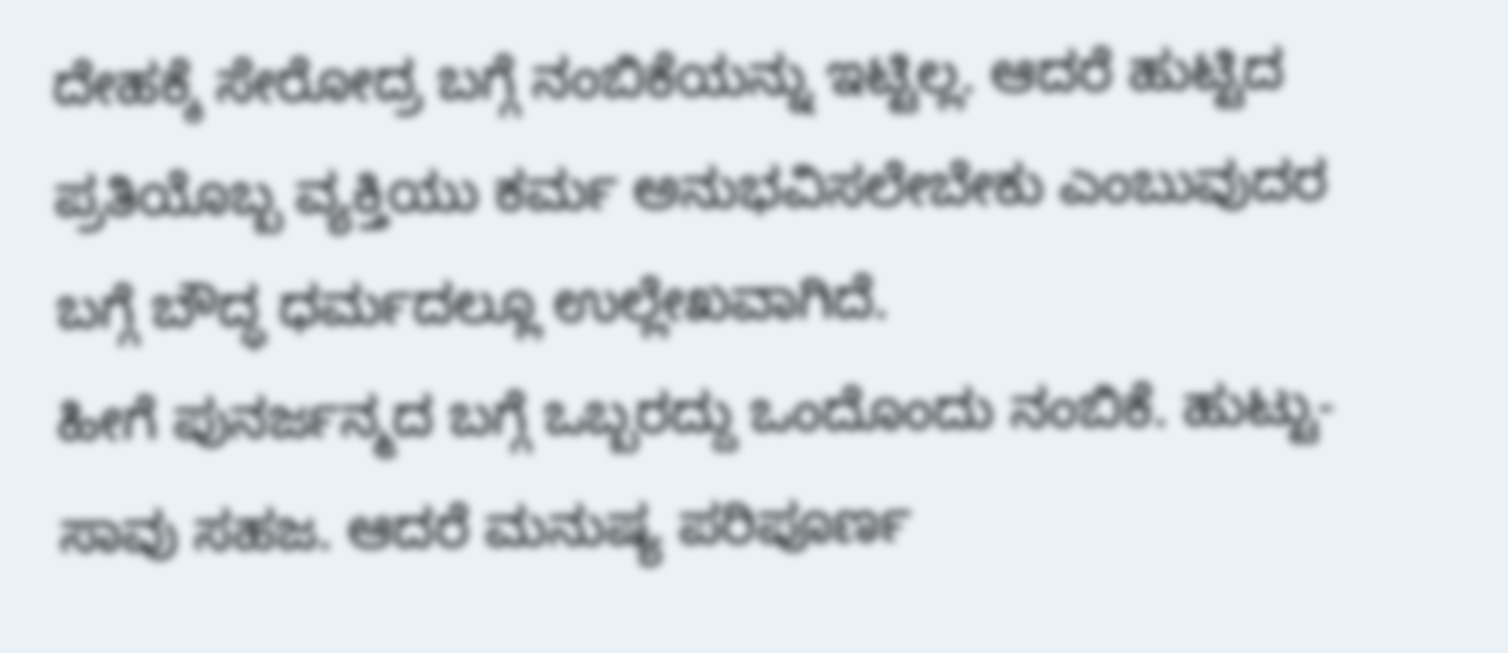ದೇಹಕ್ಕೆ ಸೇರೋದ್ರ ಬಗ್ಗೆ ನಂಬಿಕೆಯನ್ನು ಇಟ್ಟಿಲ್ಲ. ಆದರೆ ಹುಟ್ಟಿದ ಪ್ರತಿಯೊಬ್ಬ ವ್ಯಕ್ತಿಯು ಕರ್ಮ ಅನುಭವಿಸಲೇಬೇಕು ಎಂಬುವುದರ ಬಗ್ಗೆ ಬೌದ್ಧ ಧರ್ಮದಲ್ಲೂ ಉಲ್ಲೇಖವಾಗಿದೆ.
ಹೀಗೆ ಪುನರ್ಜನ್ಮದ ಬಗ್ಗೆ ಒಬ್ಬರದ್ದು ಒಂದೊಂದು ನಂಬಿಕೆ. ಹುಟ್ಟು-ಸಾವು ಸಹಜ. ಆದರೆ ಮನುಷ್ಯ ಪರಿಪೂರ್ಣ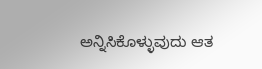ಅನ್ನಿಸಿಕೊಳ್ಳುವುದು ಆತ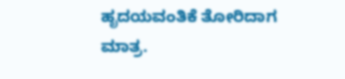ಹೃದಯವಂತಿಕೆ ತೋರಿದಾಗ ಮಾತ್ರ.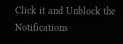Click it and Unblock the Notifications